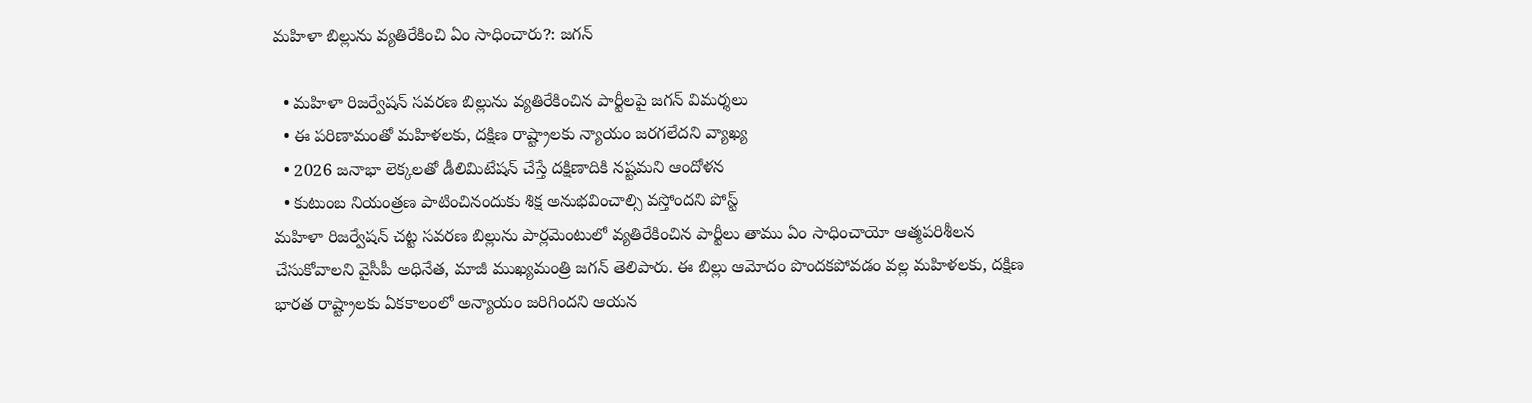మహిళా బిల్లును వ్యతిరేకించి ఏం సాధించారు?: జగన్

  • మహిళా రిజర్వేషన్ సవరణ బిల్లును వ్యతిరేకించిన పార్టీలపై జగన్ విమర్శలు
  • ఈ పరిణామంతో మహిళలకు, దక్షిణ రాష్ట్రాలకు న్యాయం జరగలేదని వ్యాఖ్య
  • 2026 జనాభా లెక్కలతో డీలిమిటేషన్‌ చేస్తే దక్షిణాదికి నష్టమని ఆందోళన
  • కుటుంబ నియంత్రణ పాటించినందుకు శిక్ష అనుభవించాల్సి వస్తోందని పోస్ట్
మహిళా రిజర్వేషన్ చట్ట సవరణ బిల్లును పార్లమెంటులో వ్యతిరేకించిన పార్టీలు తాము ఏం సాధించాయో ఆత్మపరిశీలన చేసుకోవాలని వైసీపీ అధినేత, మాజీ ముఖ్యమంత్రి జగన్ తెలిపారు. ఈ బిల్లు ఆమోదం పొందకపోవడం వల్ల మహిళలకు, దక్షిణ భారత రాష్ట్రాలకు ఏకకాలంలో అన్యాయం జరిగిందని ఆయన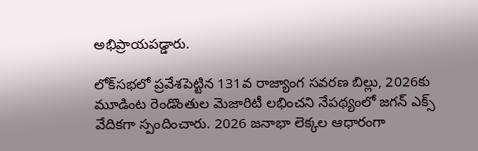అభిప్రాయపడ్డారు.

లోక్‌సభలో ప్రవేశపెట్టిన 131వ రాజ్యాంగ సవరణ బిల్లు, 2026కు మూడింట రెండొంతుల మెజారిటీ లభించని నేపథ్యంలో జగన్ ఎక్స్ వేదికగా స్పందించారు. 2026 జనాభా లెక్కల ఆధారంగా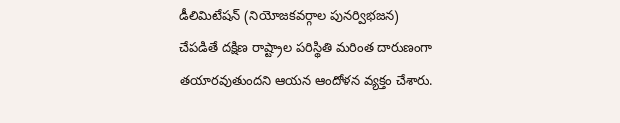డీలిమిటేషన్ (నియోజకవర్గాల పునర్విభజన) చేపడితే దక్షిణ రాష్ట్రాల పరిస్థితి మరింత దారుణంగా తయారవుతుందని ఆయన ఆందోళన వ్యక్తం చేశారు.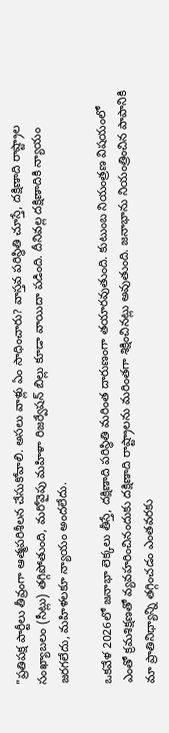"ప్రతిపక్ష పార్టీలు తీవ్రంగా ఆత్మపరిశీలన చేసుకోవాలి. అసలు వాళ్లు ఏం సాధించారు? వాస్తవ పరిస్థితి చూస్తే, దక్షిణాది రాష్ట్రాల సంఖ్యాబలం (సీట్లు) తగ్గిపోతుంది, మరోవైపు మహిళా రిజర్వేషన్ బిల్లు కూడా వాయిదా పడింది. దీనివల్ల దక్షిణాదికి న్యాయం జరగలేదు, మహిళలకూ న్యాయం అందలేదు.

ఒకవేళ 2026లో జనాభా లెక్కలు తీస్తే, దక్షిణాది పరిస్థితి మరింత దారుణంగా తయారవుతుంది. కుటుంబ నియంత్రణ విషయంలో ఎంతో క్రమశిక్షణతో వ్యవహరించినందుకు దక్షిణాది రాష్ట్రాలను మరింతగా శిక్షించినట్లు అవుతుంది. జనాభాను నియంత్రించిన పాపానికి మా ప్రాతినిధ్యాన్ని తగ్గించడం ఎంతవరకు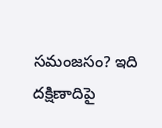సమంజసం? ఇది దక్షిణాదిపై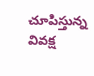చూపిస్తున్న వివక్ష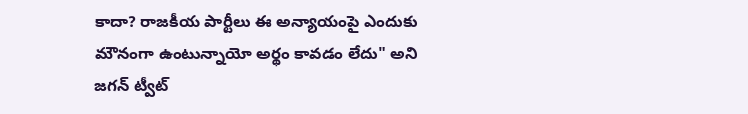కాదా? రాజకీయ పార్టీలు ఈ అన్యాయంపై ఎందుకు మౌనంగా ఉంటున్నాయో అర్థం కావడం లేదు" అని జగన్ ట్వీట్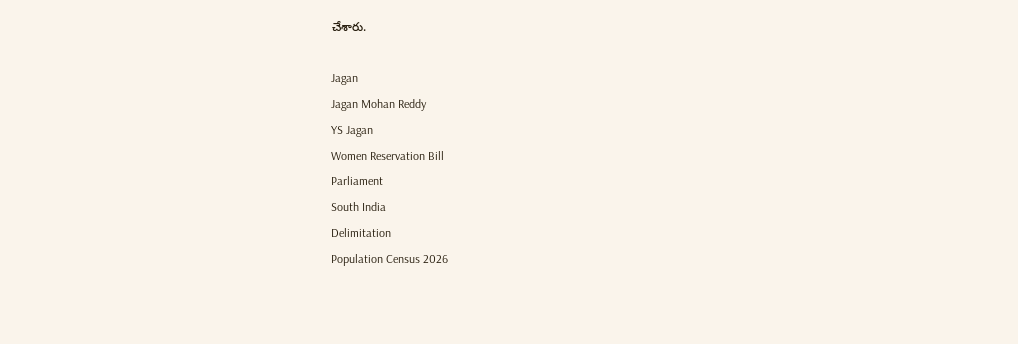చేశారు.

Jagan
Jagan Mohan Reddy
YS Jagan
Women Reservation Bill
Parliament
South India
Delimitation
Population Census 2026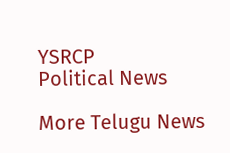YSRCP
Political News

More Telugu News